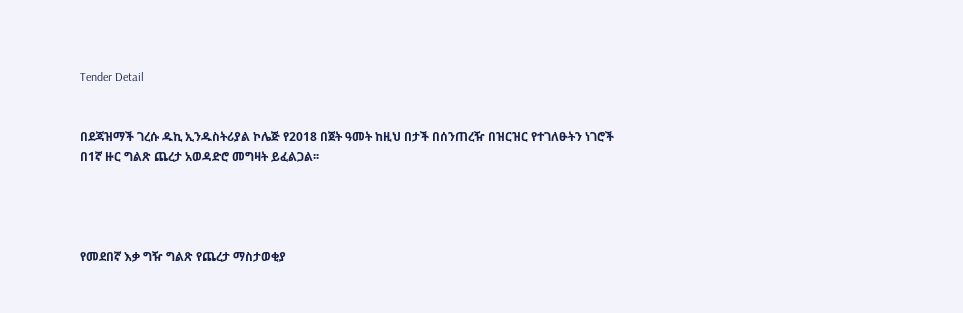Tender Detail


በደጃዝማች ገረሱ ዱኪ ኢንዱስትሪያል ኮሌጅ የ2018 በጀት ዓመት ከዚህ በታች በሰንጠረዥ በዝርዝር የተገለፁትን ነገሮች በ1ኛ ዙር ግልጽ ጨረታ አወዳድሮ መግዛት ይፈልጋል፡፡




የመደበኛ እቃ ግዥ ግልጽ የጨረታ ማስታወቂያ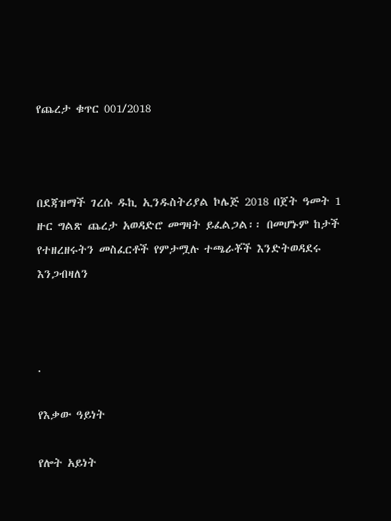የጨረታ ቁጥር 001/2018



በደጃዝማች ገረሱ ዱኪ ኢንዱስትሪያል ኮሌጅ 2018 በጀት ዓመት 1 ዙር ግልጽ ጨረታ አወዳድሮ መግዛት ይፈልጋል፡፡ በመሆኑም ከታች የተዘረዘሩትን መስፈርቶች የምታሟሉ ተጫራቾች እንድትወዳደሩ እንጋብዛለን



.

የእቃው ዓይነት

የሎት አይነት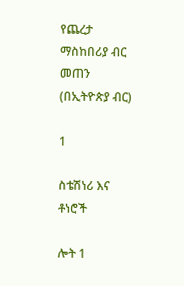የጨረታ ማስከበሪያ ብር መጠን (በኢትዮጵያ ብር)

1

ስቴሽነሪ እና ቶነሮች

ሎት 1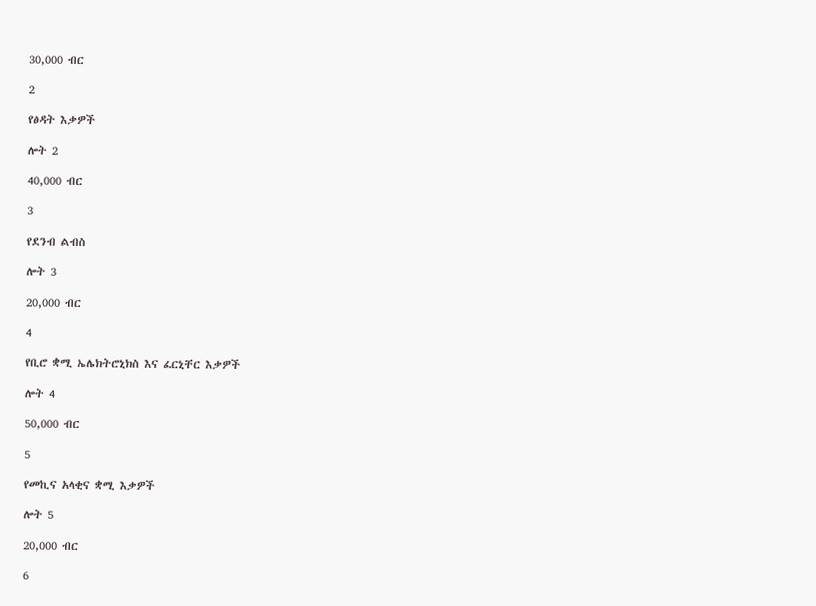30,000 ብር

2

የፅዳት እቃዎች

ሎት 2

40,000 ብር

3

የደንብ ልብስ

ሎት 3

20,000 ብር

4

የቢሮ ቋሚ ኤሌክትሮኒክስ እና ፈርኒቸር እቃዎች

ሎት 4

50,000 ብር

5

የመኪና አላቂና ቋሚ እቃዎች

ሎት 5

20,000 ብር

6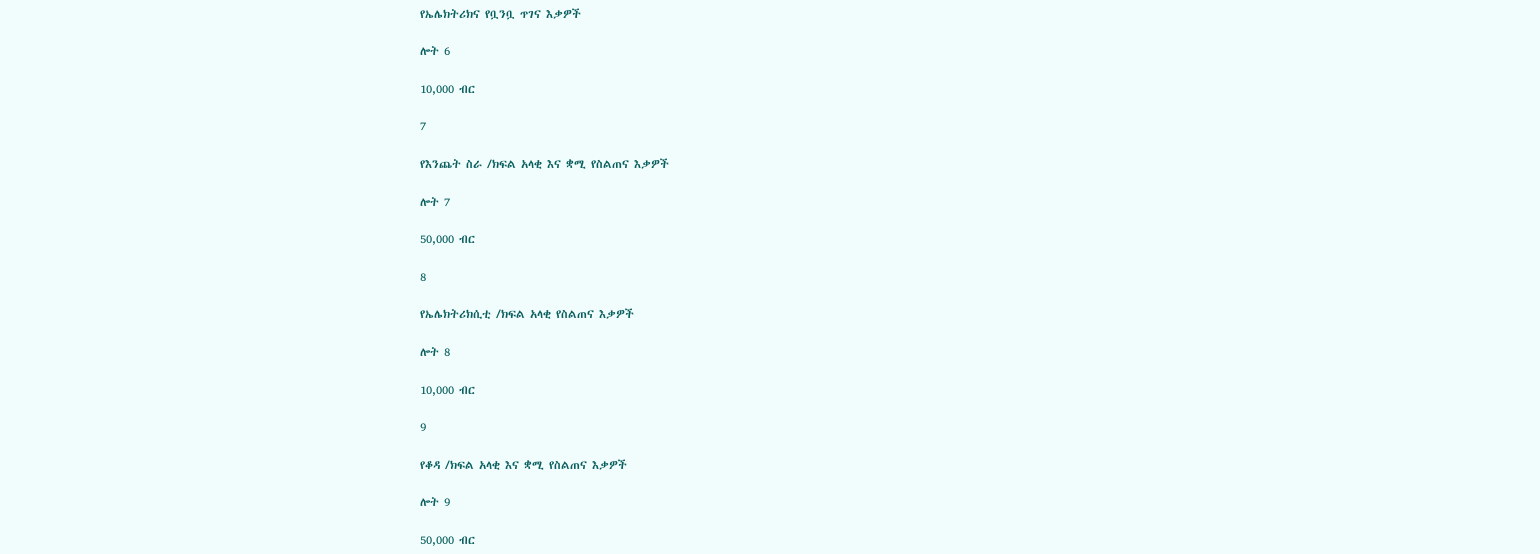የኤሌክትሪክና የቧንቧ ጥገና እቃዎች

ሎት 6

10,000 ብር

7

የእንጨት ስራ /ክፍል አላቂ እና ቋሚ የስልጠና እቃዎች

ሎት 7

50,000 ብር

8

የኤሌክትሪክሲቲ /ክፍል አላቂ የስልጠና እቃዎች

ሎት 8

10,000 ብር

9

የቆዳ /ክፍል አላቂ እና ቋሚ የስልጠና እቃዎች

ሎት 9

50,000 ብር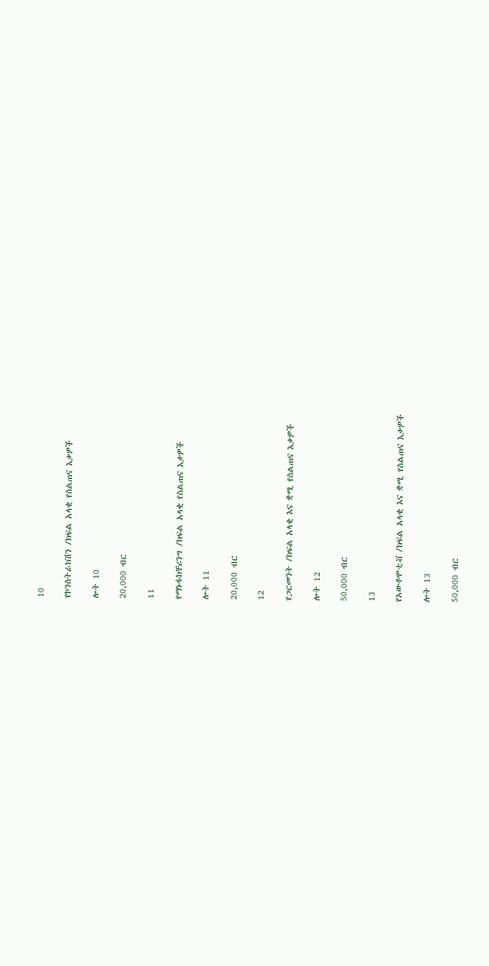10

የኮንስትራክሽን /ክፍል አላቂ የስልጠና እቃዎች

ሎት 10

20,000 ብር

11

የማኑፋክቸሪንግ /ክፍል አላቂ የስልጠና እቃዎች

ሎት 11

20,000 ብር

12

የጋርመንት /ክፍል አላቂ እና ቋሚ የስልጠና እቃዎች

ሎት 12

50,000 ብር

13

የአውቶሞቲቭ /ክፍል አላቂ እና ቋሚ የስልጠና እቃዎች

ሎት 13

50,000 ብር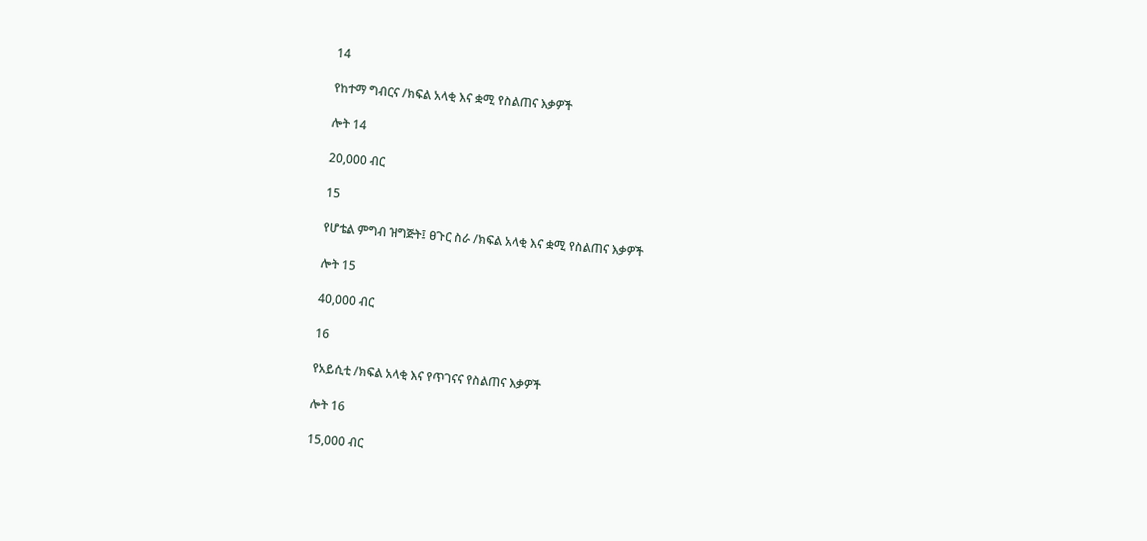14

የከተማ ግብርና /ክፍል አላቂ እና ቋሚ የስልጠና እቃዎች

ሎት 14

20,000 ብር

15

የሆቴል ምግብ ዝግጅት፤ ፀጉር ስራ /ክፍል አላቂ እና ቋሚ የስልጠና እቃዎች

ሎት 15

40,000 ብር

16

የአይሲቲ /ክፍል አላቂ እና የጥገናና የስልጠና እቃዎች

ሎት 16

15,000 ብር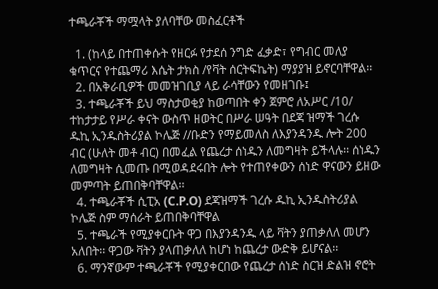ተጫራቾች ማሟላት ያለባቸው መስፈርቶች

  1. (ከላይ በተጠቀሱት የዘርፉ የታደሰ ንግድ ፈቃድ፣ የግብር መለያ ቁጥርና የተጨማሪ እሴት ታክስ /የቫት ሰርትፍኬት) ማያያዝ ይኖርባቸዋል፡፡
  2. በአቅራቢዎች መመዝገቢያ ላይ ራሳቸውን የመዘገቡ፤
  3. ተጫራቾች ይህ ማስታወቂያ ከወጣበት ቀን ጀምሮ ለአሥር /10/ ተከታታይ የሥራ ቀናት ውስጥ ዘወትር በሥራ ሠዓት በደጃ ዝማች ገረሱ ዱኪ ኢንዱስትሪያል ኮሌጅ //ቡድን የማይመለስ ለእያንዳንዱ ሎት 200 ብር (ሁለት መቶ ብር) በመፈል የጨረታ ሰነዱን ለመግዛት ይችላሉ፡፡ ሰነዱን ለመግዛት ሲመጡ በሚወዳደሩበት ሎት የተጠየቀውን ሰነድ ዋናውን ይዘው መምጣት ይጠበቅባቸዋል፡፡
  4. ተጫራቾች ሲፒአ (C.P.O) ደጃዝማች ገረሱ ዱኪ ኢንዱስትሪያል ኮሌጅ ስም ማሰራት ይጠበቅባቸዋል
  5. ተጫራች የሚያቀርቡት ዋጋ በእያንዳንዱ ላይ ቫትን ያጠቃለለ መሆን አለበት፡፡ ዋጋው ቫትን ያላጠቃለለ ከሆነ ከጨረታ ውድቅ ይሆናል፡፡
  6. ማንኛውም ተጫራቾች የሚያቀርበው የጨረታ ሰነድ ስርዝ ድልዝ ኖሮት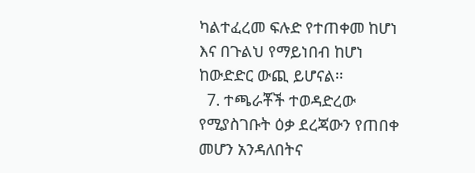ካልተፈረመ ፍሉድ የተጠቀመ ከሆነ እና በጉልህ የማይነበብ ከሆነ ከውድድር ውጪ ይሆናል፡፡
  7. ተጫራቾች ተወዳድረው የሚያስገቡት ዕቃ ደረጃውን የጠበቀ መሆን አንዳለበትና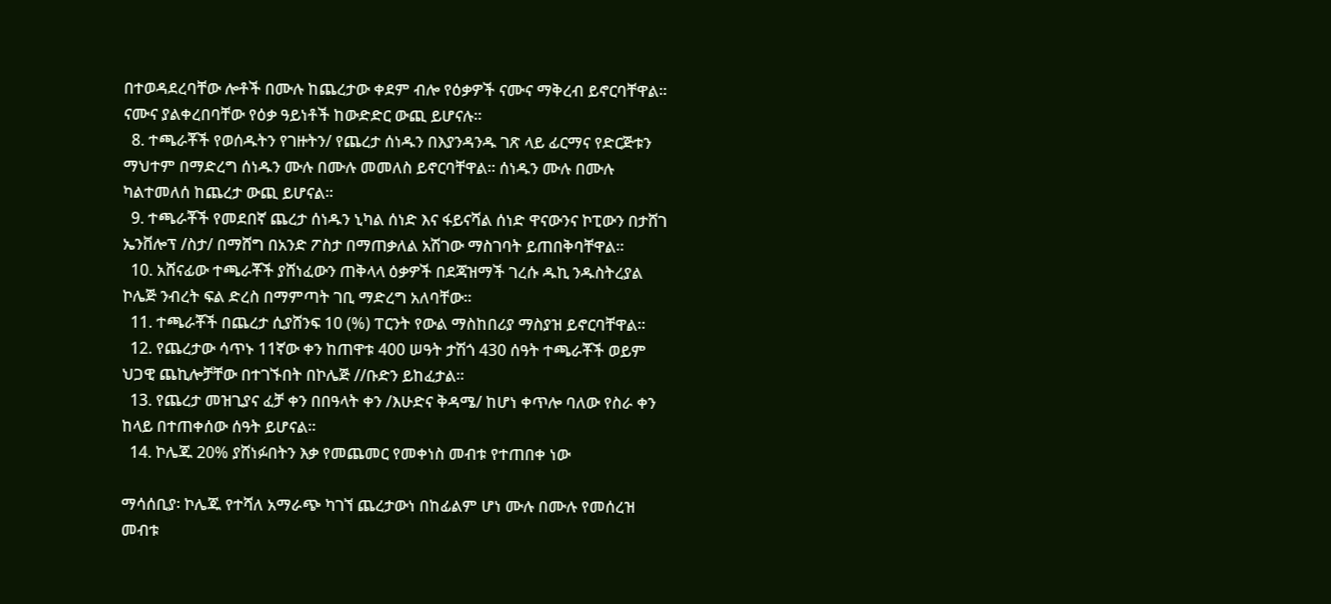በተወዳደረባቸው ሎቶች በሙሉ ከጨረታው ቀደም ብሎ የዕቃዎች ናሙና ማቅረብ ይኖርባቸዋል፡፡ ናሙና ያልቀረበባቸው የዕቃ ዓይነቶች ከውድድር ውጪ ይሆናሉ፡፡
  8. ተጫራቾች የወሰዱትን የገዙትን/ የጨረታ ሰነዱን በእያንዳንዱ ገጽ ላይ ፊርማና የድርጅቱን ማህተም በማድረግ ሰነዱን ሙሉ በሙሉ መመለስ ይኖርባቸዋል፡፡ ሰነዱን ሙሉ በሙሉ ካልተመለሰ ከጨረታ ውጪ ይሆናል፡፡
  9. ተጫራቾች የመደበኛ ጨረታ ሰነዱን ኒካል ሰነድ እና ፋይናሻል ሰነድ ዋናውንና ኮፒውን በታሸገ ኤንቨሎፕ /ስታ/ በማሸግ በአንድ ፖስታ በማጠቃለል አሽገው ማስገባት ይጠበቅባቸዋል፡፡
  10. አሸናፊው ተጫራቾች ያሸነፈውን ጠቅላላ ዕቃዎች በደጃዝማች ገረሱ ዱኪ ንዱስትረያል ኮሌጅ ንብረት ፍል ድረስ በማምጣት ገቢ ማድረግ አለባቸው፡፡
  11. ተጫራቾች በጨረታ ሲያሸንፍ 10 (%) ፐርንት የውል ማስከበሪያ ማስያዝ ይኖርባቸዋል፡፡
  12. የጨረታው ሳጥኑ 11ኛው ቀን ከጠዋቱ 400 ሠዓት ታሽጎ 430 ሰዓት ተጫራቾች ወይም ህጋዊ ጨኪሎቻቸው በተገኙበት በኮሌጅ //ቡድን ይከፈታል፡፡
  13. የጨረታ መዝጊያና ፈቻ ቀን በበዓላት ቀን /እሁድና ቅዳሜ/ ከሆነ ቀጥሎ ባለው የስራ ቀን ከላይ በተጠቀሰው ሰዓት ይሆናል፡፡
  14. ኮሌጁ 20% ያሸነፉበትን እቃ የመጨመር የመቀነስ መብቱ የተጠበቀ ነው

ማሳሰቢያ፡ ኮሌጁ የተሻለ አማራጭ ካገኘ ጨረታውነ በከፊልም ሆነ ሙሉ በሙሉ የመሰረዝ መብቱ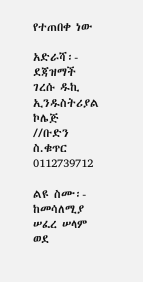የተጠበቀ ነው

አድራሻ፡- ደጃዝማች ገረሱ ዱኪ ኢንዱስትሪያል ኮሌጅ //ቡድን ስ.ቁጥር 0112739712

ልዩ ስሙ፡- ከመሳለሚያ ሠፈረ ሠላም ወደ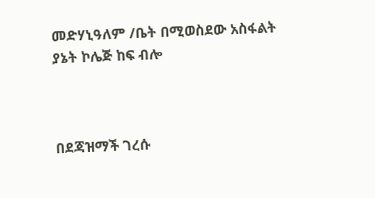መድሃኒዓለም /ቤት በሚወስደው አስፋልት ያኔት ኮሌጅ ከፍ ብሎ



በደጃዝማች ገረሱ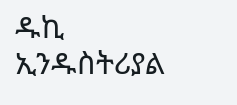ዱኪ ኢንዱስትሪያል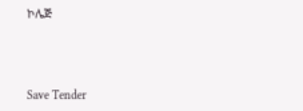ኮሌጅ



Save Tender